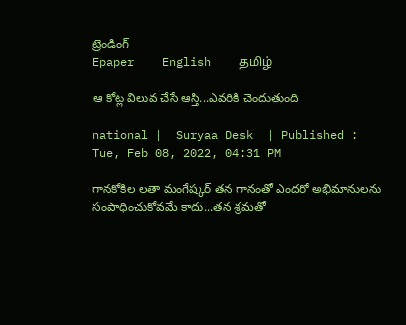ట్రెండింగ్
Epaper    English    தமிழ்

ఆ కోట్ల విలువ చేసే ఆస్తి...ఎవరికి చెందుతుంది

national |  Suryaa Desk  | Published : Tue, Feb 08, 2022, 04:31 PM

గానకోకిల లతా మంగేష్కర్ తన గానంతో ఎందరో అభిమానులను సంపాధించుకోవమే కాదు...తన శ్రమతో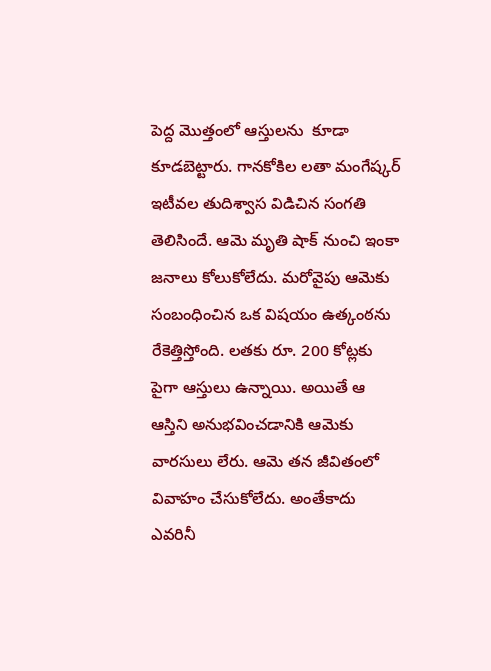పెద్ద మొత్తంలో ఆస్తులను  కూడా కూడబెట్టారు. గానకోకిల లతా మంగేష్కర్ ఇటీవల తుదిశ్వాస విడిచిన సంగతి తెలిసిందే. ఆమె మృతి షాక్ నుంచి ఇంకా జనాలు కోలుకోలేదు. మరోవైపు ఆమెకు సంబంధించిన ఒక విషయం ఉత్కంఠను రేకెత్తిస్తోంది. లతకు రూ. 200 కోట్లకు పైగా ఆస్తులు ఉన్నాయి. అయితే ఆ ఆస్తిని అనుభవించడానికి ఆమెకు వారసులు లేరు. ఆమె తన జీవితంలో వివాహం చేసుకోలేదు. అంతేకాదు ఎవరినీ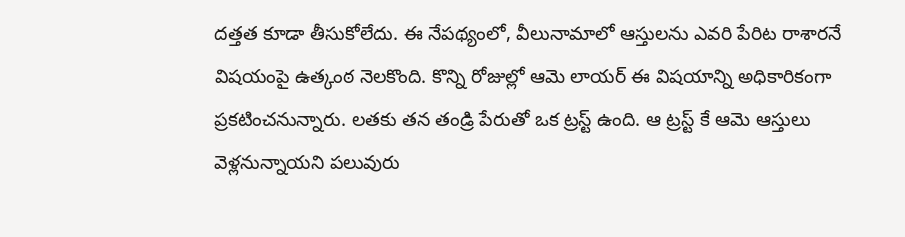దత్తత కూడా తీసుకోలేదు. ఈ నేపథ్యంలో, వీలునామాలో ఆస్తులను ఎవరి పేరిట రాశారనే విషయంపై ఉత్కంఠ నెలకొంది. కొన్ని రోజుల్లో ఆమె లాయర్ ఈ విషయాన్ని అధికారికంగా ప్రకటించనున్నారు. లతకు తన తండ్రి పేరుతో ఒక ట్రస్ట్ ఉంది. ఆ ట్రస్ట్ కే ఆమె ఆస్తులు వెళ్లనున్నాయని పలువురు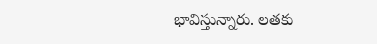భావిస్తున్నారు. లతకు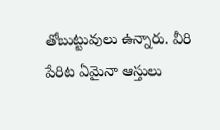తోబుట్టువులు ఉన్నారు. వీరి పేరిట ఏమైనా ఆస్తులు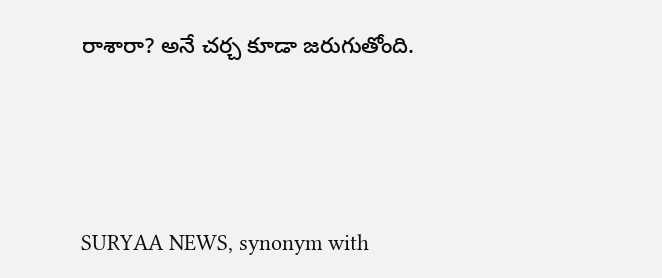రాశారా? అనే చర్చ కూడా జరుగుతోంది.






SURYAA NEWS, synonym with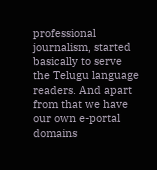professional journalism, started basically to serve the Telugu language readers. And apart from that we have our own e-portal domains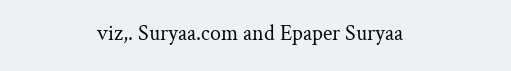viz,. Suryaa.com and Epaper Suryaa